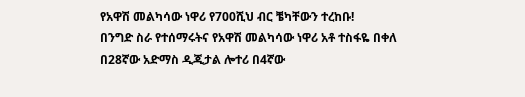የአዋሽ መልካሳው ነዋሪ የ700ሺህ ብር ቼካቸውን ተረከቡ!
በንግድ ስራ የተሰማሩትና የአዋሽ መልካሳው ነዋሪ አቶ ተስፋዬ በቀለ በ28ኛው አድማስ ዲጂታል ሎተሪ በ4ኛው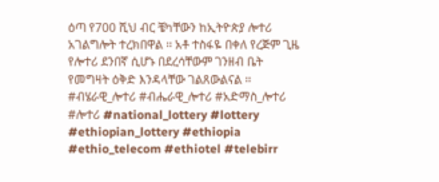ዕጣ የ700 ሺህ ብር ቼካቸውን ከኢትዮጵያ ሎተሪ አገልግሎት ተረክበዋል ፡፡ አቶ ተስፋዬ በቀለ የረጅም ጊዜ የሎተሪ ደንበኛ ሲሆኑ በደረሳቸውም ገንዘብ ቤት የመግዛት ዕቅድ እንዳላቸው ገልጸውልናል ፡፡
#ብሄራዊ_ሎተሪ #ብሔራዊ_ሎተሪ #አድማስ_ሎተሪ #ሎተሪ #national_lottery #lottery #ethiopian_lottery #ethiopia #ethio_telecom #ethiotel #telebirr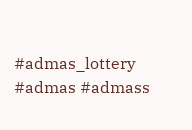#admas_lottery #admas #admass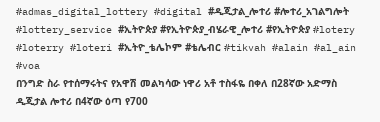#admas_digital_lottery #digital #ዲጂታል_ሎተሪ #ሎተሪ_አገልግሎት #lottery_service #ኢትዮጵያ #የኢትዮጵያ_ብሄራዊ_ሎተሪ #የኢትዮጵያ #lotery #loterry #loteri #ኢትዮ_ቴሌኮም #ቴሌብር #tikvah #alain #al_ain #voa
በንግድ ስራ የተሰማሩትና የአዋሽ መልካሳው ነዋሪ አቶ ተስፋዬ በቀለ በ28ኛው አድማስ ዲጂታል ሎተሪ በ4ኛው ዕጣ የ700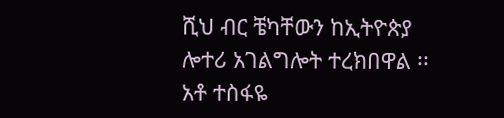ሺህ ብር ቼካቸውን ከኢትዮጵያ ሎተሪ አገልግሎት ተረክበዋል ፡፡ አቶ ተስፋዬ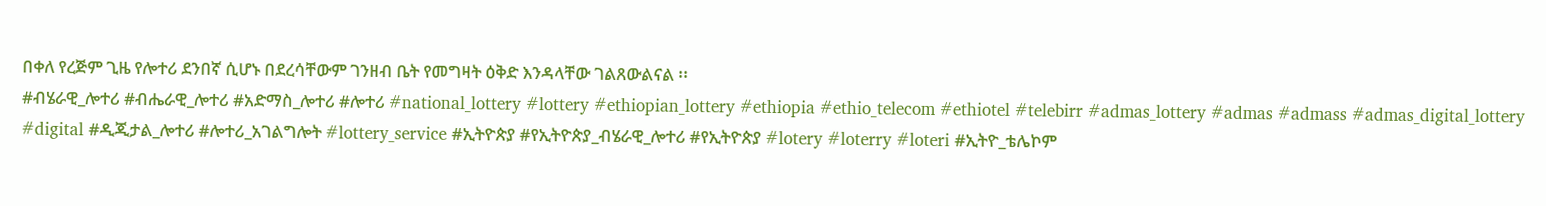በቀለ የረጅም ጊዜ የሎተሪ ደንበኛ ሲሆኑ በደረሳቸውም ገንዘብ ቤት የመግዛት ዕቅድ እንዳላቸው ገልጸውልናል ፡፡
#ብሄራዊ_ሎተሪ #ብሔራዊ_ሎተሪ #አድማስ_ሎተሪ #ሎተሪ #national_lottery #lottery #ethiopian_lottery #ethiopia #ethio_telecom #ethiotel #telebirr #admas_lottery #admas #admass #admas_digital_lottery #digital #ዲጂታል_ሎተሪ #ሎተሪ_አገልግሎት #lottery_service #ኢትዮጵያ #የኢትዮጵያ_ብሄራዊ_ሎተሪ #የኢትዮጵያ #lotery #loterry #loteri #ኢትዮ_ቴሌኮም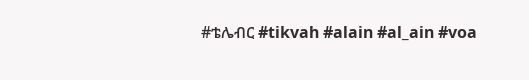#ቴሌብር #tikvah #alain #al_ain #voa